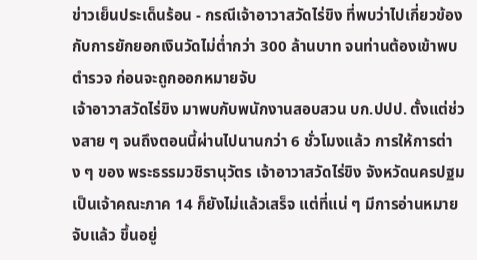ข่าวเย็นประเด็นร้อน - กรณีเจ้าอาวาสวัดไร่ขิง ที่พบว่าไปเกี่ยวข้องกับการยักยอกเงินวัดไม่ต่ำกว่า 300 ล้านบาท จนท่านต้องเข้าพบตำรวจ ก่อนจะถูกออกหมายจับ
เจ้าอาวาสวัดไร่ขิง มาพบกับพนักงานสอบสวน บก.ปปป. ตั้งแต่ช่วงสาย ๆ จนถึงตอนนี้ผ่านไปนานกว่า 6 ชั่วโมงแล้ว การให้การต่าง ๆ ของ พระธรรมวชิรานุวัตร เจ้าอาวาสวัดไร่ขิง จังหวัดนครปฐม เป็นเจ้าคณะภาค 14 ก็ยังไม่แล้วเสร็จ แต่ที่แน่ ๆ มีการอ่านหมายจับแล้ว ขึ้นอยู่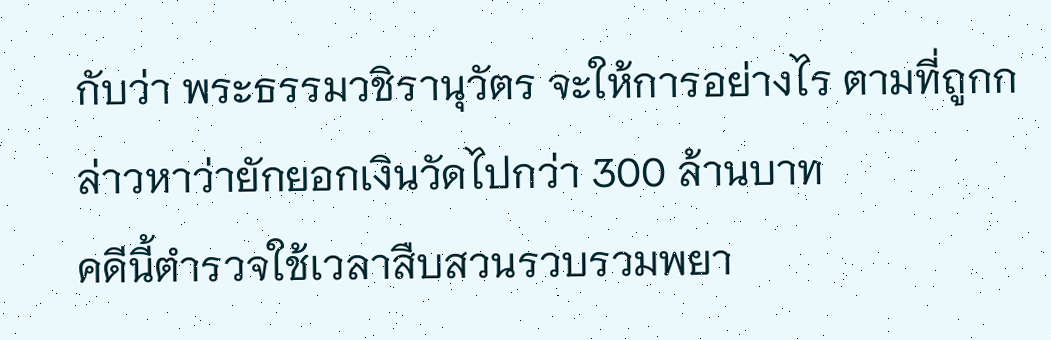กับว่า พระธรรมวชิรานุวัตร จะให้การอย่างไร ตามที่ถูกกล่าวหาว่ายักยอกเงินวัดไปกว่า 300 ล้านบาท
คดีนี้ตำรวจใช้เวลาสืบสวนรวบรวมพยา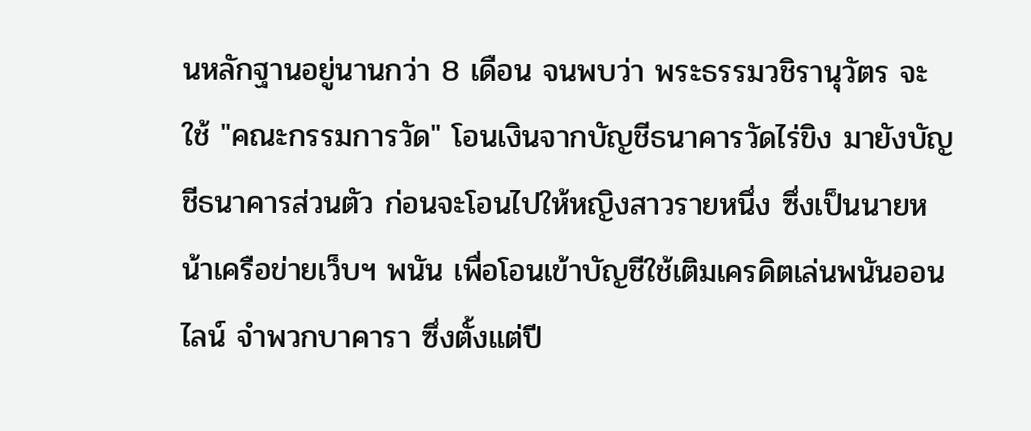นหลักฐานอยู่นานกว่า 8 เดือน จนพบว่า พระธรรมวชิรานุวัตร จะใช้ "คณะกรรมการวัด" โอนเงินจากบัญชีธนาคารวัดไร่ขิง มายังบัญชีธนาคารส่วนตัว ก่อนจะโอนไปให้หญิงสาวรายหนึ่ง ซึ่งเป็นนายหน้าเครือข่ายเว็บฯ พนัน เพื่อโอนเข้าบัญชีใช้เติมเครดิตเล่นพนันออนไลน์ จำพวกบาคารา ซึ่งตั้งแต่ปี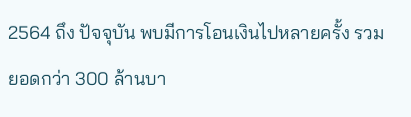2564 ถึง ปัจจุบัน พบมีการโอนเงินไปหลายครั้ง รวมยอดกว่า 300 ล้านบา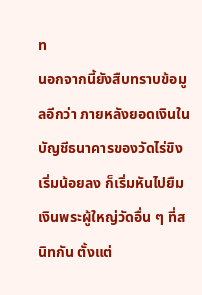ท
นอกจากนี้ยังสืบทราบข้อมูลอีกว่า ภายหลังยอดเงินในบัญชีธนาคารของวัดไร่ขิง เริ่มน้อยลง ก็เริ่มหันไปยืมเงินพระผู้ใหญ่วัดอื่น ๆ ที่สนิทกัน ตั้งแต่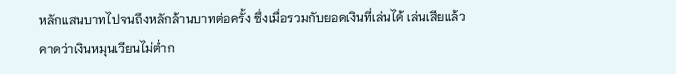หลักแสนบาทไปจนถึงหลักล้านบาทต่อครั้ง ซึ่งเมื่อรวมกับยอดเงินที่เล่นได้ เล่นเสียแล้ว คาดว่าเงินหมุนเวียนไม่ต่ำก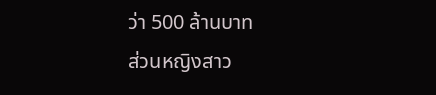ว่า 500 ล้านบาท
ส่วนหญิงสาว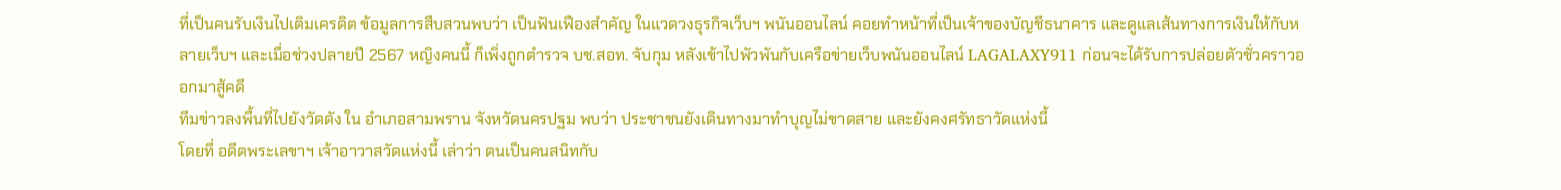ที่เป็นคนรับเงินไปเติมเครดิต ข้อมูลการสืบสวนพบว่า เป็นฟันเฟืองสำคัญ ในแวดวงธุรกิจเว็บฯ พนันออนไลน์ คอยทำหน้าที่เป็นเจ้าของบัญชีธนาคาร และดูแลเส้นทางการเงินให้กับหลายเว็บฯ และเมื่อช่วงปลายปี 2567 หญิงคนนี้ ก็เพิ่งถูกตำรวจ บช.สอท. จับกุม หลังเข้าไปพัวพันกับเครือข่ายเว็บพนันออนไลน์ LAGALAXY911 ก่อนจะได้รับการปล่อยตัวชั่วคราวออกมาสู้คดี
ทีมข่าวลงพื้นที่ไปยังวัดดัง ใน อำเภอสามพราน จังหวัดนครปฐม พบว่า ประชาชนยังเดินทางมาทำบุญไม่ขาดสาย และยังคงศรัทธาวัดแห่งนี้
โดยที่ อดีตพระเลขาฯ เจ้าอาวาสวัดแห่งนี้ เล่าว่า ตนเป็นคนสนิทกับ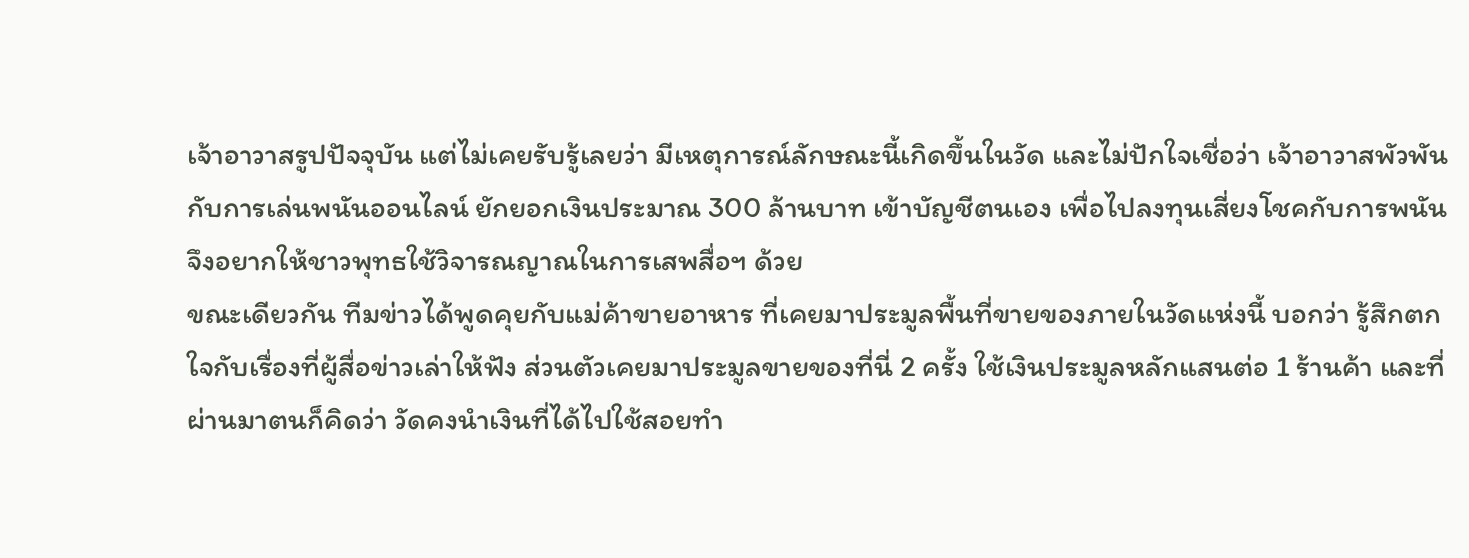เจ้าอาวาสรูปปัจจุบัน แต่ไม่เคยรับรู้เลยว่า มีเหตุการณ์ลักษณะนี้เกิดขึ้นในวัด และไม่ปักใจเชื่อว่า เจ้าอาวาสพัวพันกับการเล่นพนันออนไลน์ ยักยอกเงินประมาณ 300 ล้านบาท เข้าบัญชีตนเอง เพื่อไปลงทุนเสี่ยงโชคกับการพนัน จึงอยากให้ชาวพุทธใช้วิจารณญาณในการเสพสื่อฯ ด้วย
ขณะเดียวกัน ทีมข่าวได้พูดคุยกับแม่ค้าขายอาหาร ที่เคยมาประมูลพื้นที่ขายของภายในวัดแห่งนี้ บอกว่า รู้สึกตกใจกับเรื่องที่ผู้สื่อข่าวเล่าให้ฟัง ส่วนตัวเคยมาประมูลขายของที่นี่ 2 ครั้ง ใช้เงินประมูลหลักแสนต่อ 1 ร้านค้า และที่ผ่านมาตนก็คิดว่า วัดคงนำเงินที่ได้ไปใช้สอยทำ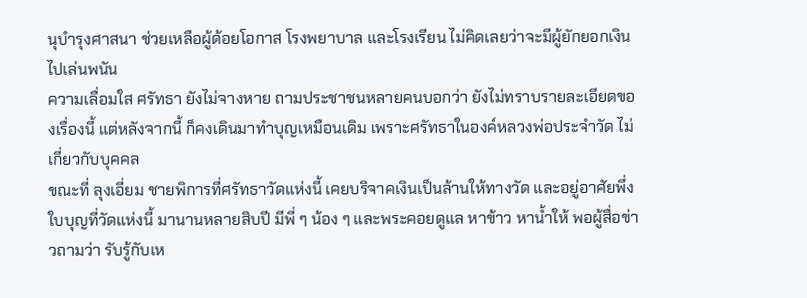นุบำรุงศาสนา ช่วยเหลือผู้ด้อยโอกาส โรงพยาบาล และโรงเรียน ไม่คิดเลยว่าจะมีผู้ยักยอกเงินไปเล่นพนัน
ความเลื่อมใส ศรัทธา ยังไม่จางหาย ถามประชาชนหลายคนบอกว่า ยังไม่ทราบรายละเอียดของเรื่องนี้ แต่หลังจากนี้ ก็คงเดินมาทำบุญเหมือนเดิม เพราะศรัทธาในองค์หลวงพ่อประจำวัด ไม่เกี่ยวกับบุคคล
ขณะที่ ลุงเอี่ยม ชายพิการที่ศรัทธาวัดแห่งนี้ เคยบริจาคเงินเป็นล้านให้ทางวัด และอยู่อาศัยพึ่งใบบุญที่วัดแห่งนี้ มานานหลายสิบปี มีพี่ ๆ น้อง ๆ และพระคอยดูแล หาข้าว หาน้ำให้ พอผู้สื่อข่าวถามว่า รับรู้กับเห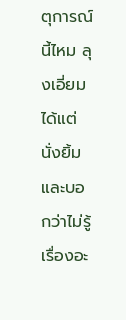ตุการณ์นี้ไหม ลุงเอี่ยมได้แต่นั่งยิ้ม และบอกว่าไม่รู้เรื่องอะ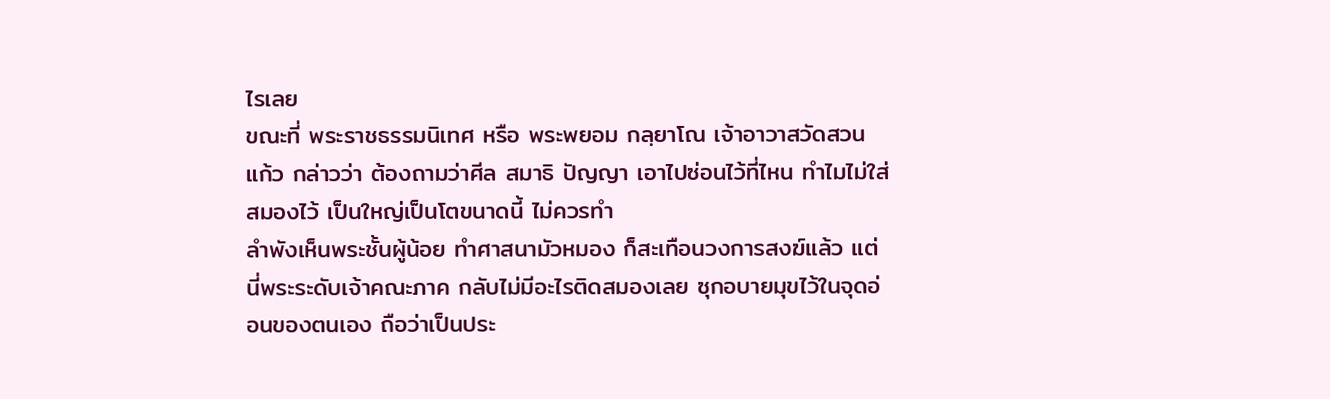ไรเลย
ขณะที่ พระราชธรรมนิเทศ หรือ พระพยอม กลฺยาโณ เจ้าอาวาสวัดสวนแก้ว กล่าวว่า ต้องถามว่าศีล สมาธิ ปัญญา เอาไปซ่อนไว้ที่ไหน ทำไมไม่ใส่สมองไว้ เป็นใหญ่เป็นโตขนาดนี้ ไม่ควรทำ
ลำพังเห็นพระชั้นผู้น้อย ทำศาสนามัวหมอง ก็สะเทือนวงการสงฆ์แล้ว แต่นี่พระระดับเจ้าคณะภาค กลับไม่มีอะไรติดสมองเลย ซุกอบายมุขไว้ในจุดอ่อนของตนเอง ถือว่าเป็นประ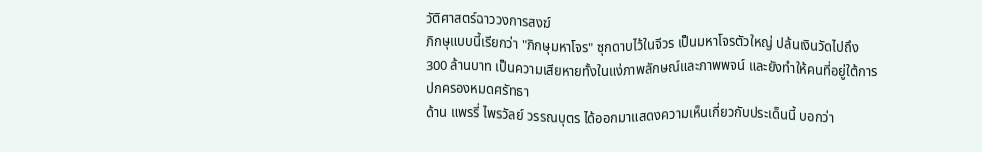วัติศาสตร์ฉาววงการสงฆ์
ภิกษุแบบนี้เรียกว่า "ภิกษุมหาโจร" ซุกดาบไว้ในจีวร เป็นมหาโจรตัวใหญ่ ปล้นเงินวัดไปถึง 300 ล้านบาท เป็นความเสียหายทั้งในแง่ภาพลักษณ์และภาพพจน์ และยังทำให้คนที่อยู่ใต้การปกครองหมดศรัทธา
ด้าน แพรรี่ ไพรวัลย์ วรรณบุตร ได้ออกมาแสดงความเห็นเกี่ยวกับประเด็นนี้ บอกว่า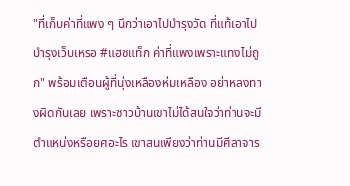"ที่เก็บค่าที่แพง ๆ นึกว่าเอาไปบำรุงวัด ที่แท้เอาไปบำรุงเว็บเหรอ #แฮชแท็ก ค่าที่แพงเพราะแทงไม่ถูก" พร้อมเตือนผู้ที่นุ่งเหลืองห่มเหลือง อย่าหลงทางผิดกันเลย เพราะชาวบ้านเขาไม่ได้สนใจว่าท่านจะมีตำแหน่งหรือยศอะไร เขาสนเพียงว่าท่านมีศีลาจาร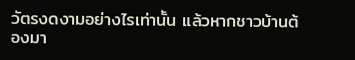วัตรงดงามอย่างไรเท่านั้น แล้วหากชาวบ้านต้องมา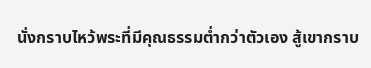นั่งกราบไหว้พระที่มีคุณธรรมต่ำกว่าตัวเอง สู้เขากราบ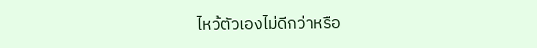ไหว้ตัวเองไม่ดีกว่าหรือ